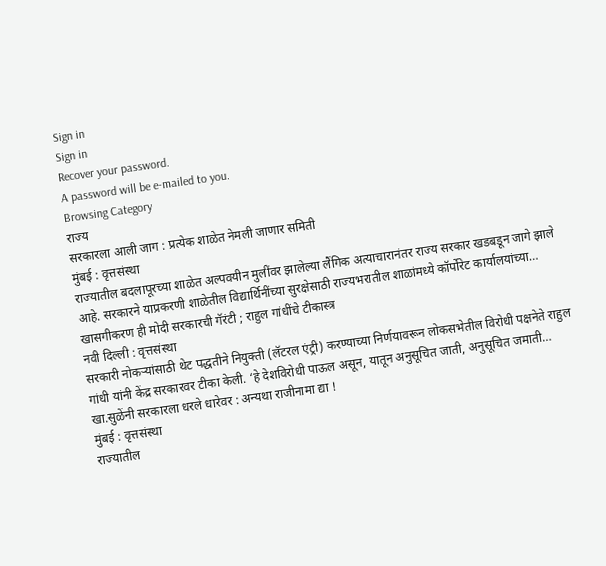Sign in
Sign in
Recover your password.
A password will be e-mailed to you.
Browsing Category
राज्य
सरकारला आली जाग : प्रत्येक शाळेत नेमली जाणार समिती
मुंबई : वृत्तसंस्था
राज्यातील बदलापूरच्या शाळेत अल्पवयीन मुलींवर झालेल्या लैंगिक अत्याचारानंतर राज्य सरकार खडबडून जागे झाले आहे. सरकारने याप्रकरणी शाळेतील विद्यार्थिनींच्या सुरक्षेसाठी राज्यभरातील शाळांमध्ये कॉर्पोरेट कार्यालयांच्या…
खासगीकरण ही मोदी सरकारची गॅरंटी ; राहुल गांधींचे टीकास्त्र
नवी दिल्ली : वृत्तसंस्था
सरकारी नोकऱ्यांसाठी थेट पद्धतीने नियुक्ती (लॅटरल एंट्री) करण्याच्या निर्णयावरून लोकसभेतील विरोधी पक्षनेते राहुल गांधी यांनी केंद्र सरकारवर टीका केली. ‘हे देशविरोधी पाऊल असून, यातून अनुसूचित जाती, अनुसूचित जमाती…
खा.सुळेंनी सरकारला धरले धारेवर : अन्यथा राजीनामा द्या !
मुंबई : वृत्तसंस्था
राज्यातील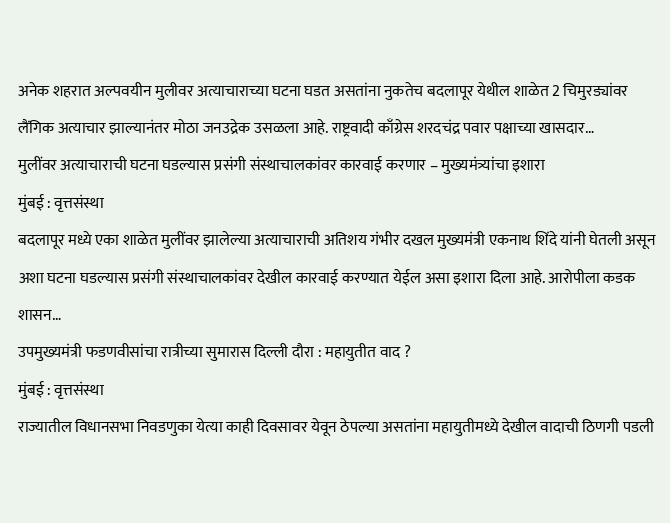अनेक शहरात अल्पवयीन मुलीवर अत्याचाराच्या घटना घडत असतांना नुकतेच बदलापूर येथील शाळेत 2 चिमुरड्यांवर लैंगिक अत्याचार झाल्यानंतर मोठा जनउद्रेक उसळला आहे. राष्ट्रवादी काँग्रेस शरदचंद्र पवार पक्षाच्या खासदार…
मुलींवर अत्याचाराची घटना घडल्यास प्रसंगी संस्थाचालकांवर कारवाई करणार – मुख्यमंत्र्यांचा इशारा
मुंबई : वृत्तसंस्था
बदलापूर मध्ये एका शाळेत मुलींवर झालेल्या अत्याचाराची अतिशय गंभीर दखल मुख्यमंत्री एकनाथ शिंदे यांनी घेतली असून अशा घटना घडल्यास प्रसंगी संस्थाचालकांवर देखील कारवाई करण्यात येईल असा इशारा दिला आहे. आरोपीला कडक शासन…
उपमुख्यमंत्री फडणवीसांचा रात्रीच्या सुमारास दिल्ली दौरा : महायुतीत वाद ?
मुंबई : वृत्तसंस्था
राज्यातील विधानसभा निवडणुका येत्या काही दिवसावर येवून ठेपल्या असतांना महायुतीमध्ये देखील वादाची ठिणगी पडली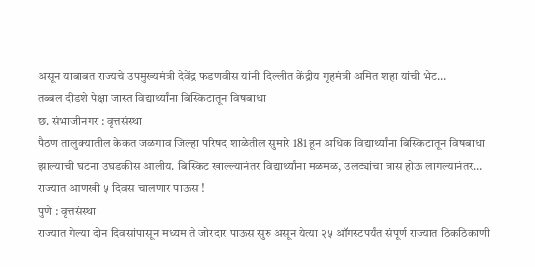असून याबाबत राज्यचे उपमुख्यमंत्री देवेंद्र फडणवीस यांनी दिल्लीत केंद्रीय गृहमंत्री अमित शहा यांची भेट…
तब्बल दीडशे पेक्षा जास्त विद्यार्थ्यांना बिस्किटातून विषबाधा
छ. संभाजीनगर : वृत्तसंस्था
पैठण तालुक्यातील केकत जळगाव जिल्हा परिषद शाळेतील सुमारे 181 हून अधिक विद्यार्थ्यांना बिस्किटातून विषबाधा झाल्याची घटना उघडकीस आलीय. बिस्किट खाल्ल्यानंतर विद्यार्थ्यांना मळमळ, उलट्यांचा त्रास होऊ लागल्यानंतर…
राज्यात आणखी ५ दिवस चालणार पाऊस !
पुणे : वृत्तसंस्था
राज्यात गेल्या दोन दिवसांपासून मध्यम ते जोरदार पाऊस सुरु असून येत्या २५ ऑगस्टपर्यंत संपूर्ण राज्यात ठिकठिकाणी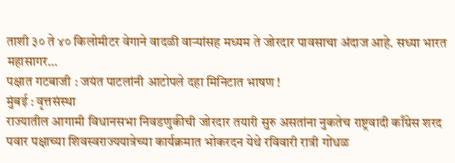ताशी ३० ते ४० किलोमीटर वेगाने वादळी वाऱ्यांसह मध्यम ते जोरदार पावसाचा अंदाज आहे. सध्या भारत महासागर…
पक्षात गटबाजी : जयंत पाटलांनी आटोपले दहा मिनिटात भाषण !
मुंबई : वृत्तसंस्था
राज्यातील आगामी विधानसभा निवडणुकीची जोरदार तयारी सुरु असतांना नुकतेच राष्ट्रवादी काँग्रेस शरद पवार पक्षाच्या शिवस्वराज्ययात्रेच्या कार्यक्रमात भोकरदन येथे रविवारी रात्री गोंधळ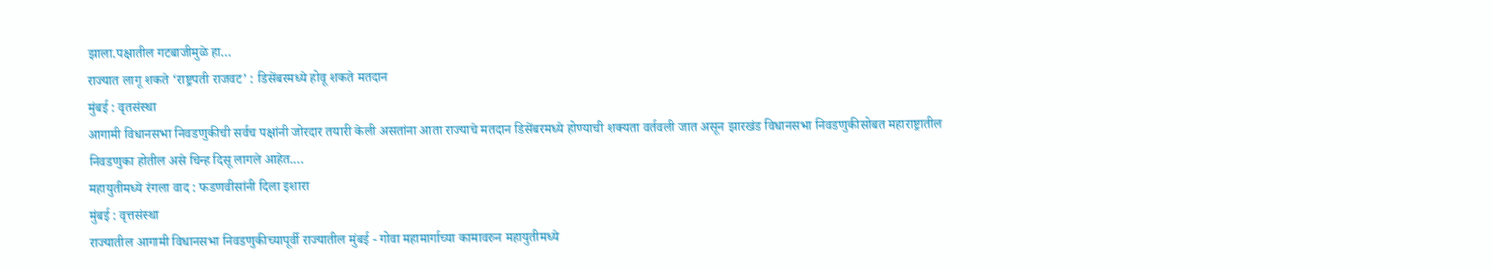झाला.पक्षातील गटबाजीमुळे हा…
राज्यात लागू शकते ‘राष्ट्रपती राजवट’ : डिसेंबरमध्ये होवू शकते मतदान
मुंबई : वृतसंस्था
आगामी विधानसभा निवडणुकीची सर्वच पक्षांनी जोरदार तयारी केली असतांना आता राज्याचे मतदान डिसेंबरमध्ये होण्याची शक्यता वर्तवली जात असून झारखंड विधानसभा निवडणुकीसोबत महाराष्ट्रातील निवडणुका होतील असे चिन्ह दिसू लागले आहेत.…
महायुतीमध्ये रंगला वाद : फडणवीसांनी दिला इशारा
मुंबई : वृत्तसंस्था
राज्यातील आगामी विधानसभा निवडणुकीच्यापूर्वी राज्यातील मुंबई - गोवा महामार्गाच्या कामावरुन महायुतीमध्ये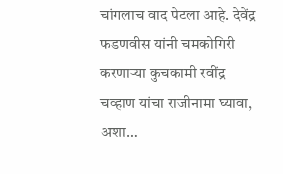चांगलाच वाद पेटला आहे. देवेंद्र फडणवीस यांनी चमकोगिरी करणाऱ्या कुचकामी रवींद्र चव्हाण यांचा राजीनामा घ्यावा, अशा…